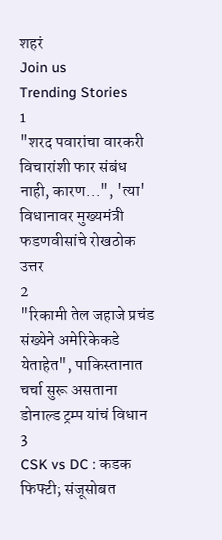शहरं
Join us
Trending Stories
1
"शरद पवारांचा वारकरी विचारांशी फार संबंध नाही, कारण...", 'त्या' विधानावर मुख्यमंत्री फडणवीसांचे रोखठोक उत्तर
2
"रिकामी तेल जहाजे प्रचंड संख्येने अमेरिकेकडे येताहेत", पाकिस्तानात चर्चा सुरू असताना डोनाल्ड ट्रम्प यांचं विधान
3
CSK vs DC : कडक फिफ्टी; संजूसोबत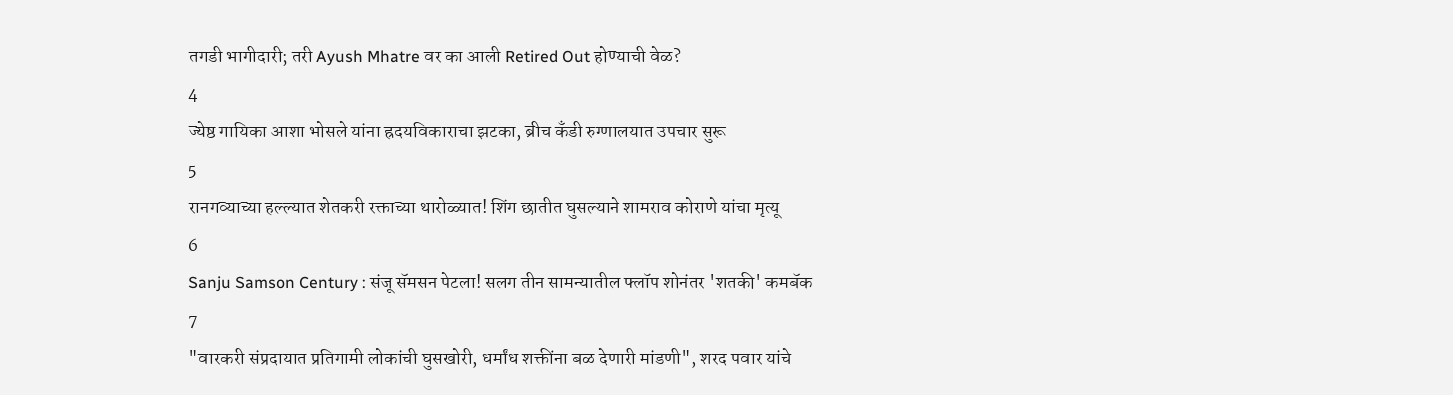तगडी भागीदारी; तरी Ayush Mhatre वर का आली Retired Out होण्याची वेळ?
4
ज्येष्ठ गायिका आशा भोसले यांना ह्रदयविकाराचा झटका, ब्रीच कँडी रुग्णालयात उपचार सुरू
5
रानगव्याच्या हल्ल्यात शेतकरी रक्ताच्या थारोळ्यात! शिंग छातीत घुसल्याने शामराव कोराणे यांचा मृत्यू
6
Sanju Samson Century : संजू सॅमसन पेटला! सलग तीन सामन्यातील फ्लॉप शोनंतर 'शतकी' कमबॅक
7
"वारकरी संप्रदायात प्रतिगामी लोकांची घुसखोरी, धर्मांध शक्तींना बळ देणारी मांडणी", शरद पवार यांचे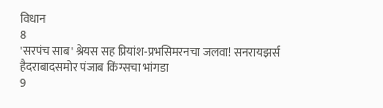विधान
8
'सरपंच साब' श्रेयस सह प्रियांश-प्रभसिमरनचा जलवा! सनरायझर्स हैदराबादसमोर पंजाब किंग्सचा भांगडा
9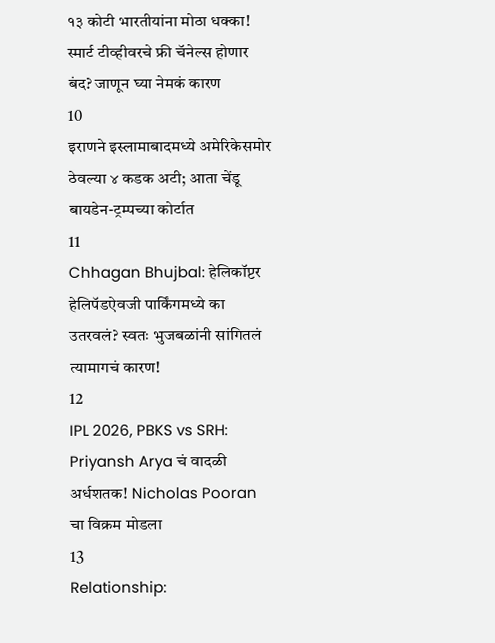१३ कोटी भारतीयांना मोठा धक्का! स्मार्ट टीव्हीवरचे फ्री चॅनेल्स होणार बंद? जाणून घ्या नेमकं कारण
10
इराणने इस्लामाबादमध्ये अमेरिकेसमोर ठेवल्या ४ कडक अटी; आता चेंडू बायडेन-ट्रम्पच्या कोर्टात
11
Chhagan Bhujbal: हेलिकॉप्टर हेलिपॅडऐवजी पार्किंगमध्ये का उतरवलं? स्वतः भुजबळांनी सांगितलं त्यामागचं कारण!
12
IPL 2026, PBKS vs SRH: Priyansh Arya चं वादळी अर्धशतक! Nicholas Pooran चा विक्रम मोडला
13
Relationship: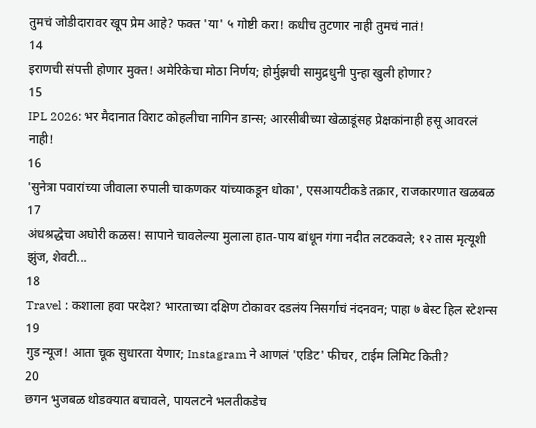तुमचं जोडीदारावर खूप प्रेम आहे? फक्त 'या' ५ गोष्टी करा! कधीच तुटणार नाही तुमचं नातं!
14
इराणची संपत्ती होणार मुक्त! अमेरिकेचा मोठा निर्णय; होर्मुझची सामुद्रधुनी पुन्हा खुली होणार?
15
IPL 2026: भर मैदानात विराट कोहलीचा नागिन डान्स; आरसीबीच्या खेळाडूंसह प्रेक्षकांनाही हसू आवरलं नाही!
16
'सुनेत्रा पवारांच्या जीवाला रुपाली चाकणकर यांच्याकडून धोका', एसआयटीकडे तक्रार, राजकारणात खळबळ
17
अंधश्रद्धेचा अघोरी कळस! सापाने चावलेल्या मुलाला हात-पाय बांधून गंगा नदीत लटकवले; १२ तास मृत्यूशी झुंज, शेवटी...
18
Travel : कशाला हवा परदेश? भारताच्या दक्षिण टोकावर दडलंय निसर्गाचं नंदनवन; पाहा ७ बेस्ट हिल स्टेशन्स
19
गुड न्यूज! आता चूक सुधारता येणार; Instagram ने आणलं 'एडिट' फीचर, टाईम लिमिट किती?
20
छगन भुजबळ थोडक्यात बचावले, पायलटने भलतीकडेच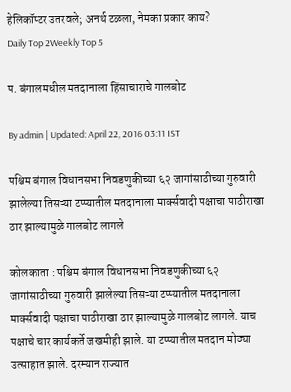हेलिकॉप्टर उतरवले; अनर्थ टळला, नेमका प्रकार काय?
Daily Top 2Weekly Top 5

प. बंगालमधील मतदानाला हिंसाचाराचे गालबोट

By admin | Updated: April 22, 2016 03:11 IST

पश्चिम बंगाल विधानसभा निवडणुकीच्या ६२ जागांसाठीच्या गुरुवारी झालेल्या तिसऱ्या टप्प्यातील मतदानाला मार्क्सवादी पक्षाचा पाठीराखा ठार झाल्यामुळे गालबोट लागले

कोलकाता : पश्चिम बंगाल विधानसभा निवडणुकीच्या ६२ जागांसाठीच्या गुरुवारी झालेल्या तिसऱ्या टप्प्यातील मतदानाला मार्क्सवादी पक्षाचा पाठीराखा ठार झाल्यामुळे गालबोट लागले. याच पक्षाचे चार कार्यकर्ते जखमीही झाले. या टप्प्यातील मतदान मोठ्या उत्साहात झाले. दरम्यान राज्यात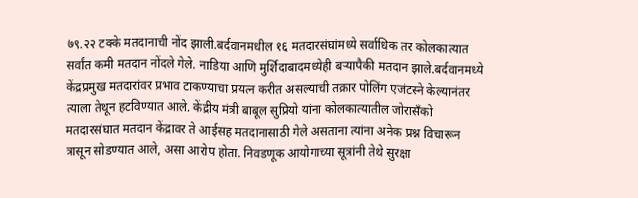७९.२२ टक्के मतदानाची नोंद झाली.बर्दवानमधील १६ मतदारसंघांमध्ये सर्वाधिक तर कोलकात्यात सर्वांत कमी मतदान नोंदले गेले. नाडिया आणि मुर्शिदाबादमध्येही बऱ्यापैकी मतदान झाले.बर्दवानमध्ये केंद्रप्रमुख मतदारांवर प्रभाव टाकण्याचा प्रयत्न करीत असल्याची तक्रार पोलिंग एजंटस्ने केल्यानंतर त्याला तेथून हटविण्यात आले. केंद्रीय मंत्री बाबूल सुप्रियो यांना कोलकात्यातील जोरासँको मतदारसंघात मतदान केंद्रावर ते आईसह मतदानासाठी गेले असताना त्यांना अनेक प्रश्न विचारून त्रासून सोडण्यात आले, असा आरोप होता. निवडणूक आयोगाच्या सूत्रांनी तेथे सुरक्षा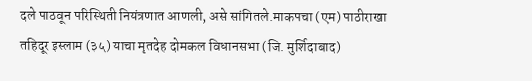दले पाठवून परिस्थिती नियंत्रणात आणली, असे सांगितले.माकपचा (एम) पाठीराखा तहिदूर इस्लाम (३५) याचा मृतदेह दोमकल विधानसभा (जि. मुर्शिदाबाद)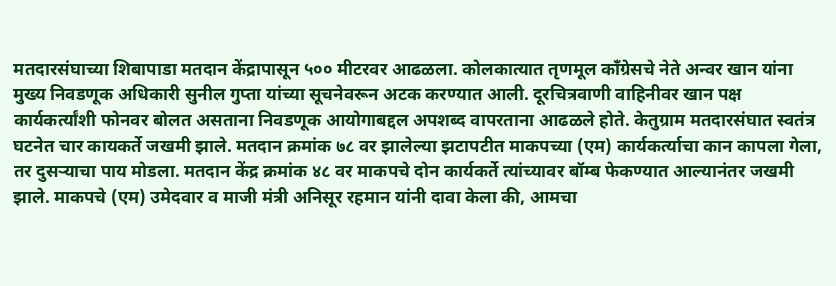मतदारसंघाच्या शिबापाडा मतदान केंद्रापासून ५०० मीटरवर आढळला. कोलकात्यात तृणमूल काँग्रेसचे नेते अन्वर खान यांना मुख्य निवडणूक अधिकारी सुनील गुप्ता यांच्या सूचनेवरून अटक करण्यात आली. दूरचित्रवाणी वाहिनीवर खान पक्ष कार्यकर्त्यांशी फोनवर बोलत असताना निवडणूक आयोगाबद्दल अपशब्द वापरताना आढळले होते. केतुग्राम मतदारसंघात स्वतंत्र घटनेत चार कायकर्ते जखमी झाले. मतदान क्रमांक ७८ वर झालेल्या झटापटीत माकपच्या (एम) कार्यकर्त्याचा कान कापला गेला, तर दुसऱ्याचा पाय मोडला. मतदान केंद्र क्रमांक ४८ वर माकपचे दोन कार्यकर्ते त्यांच्यावर बॉम्ब फेकण्यात आल्यानंतर जखमी झाले. माकपचे (एम) उमेदवार व माजी मंत्री अनिसूर रहमान यांनी दावा केला की, आमचा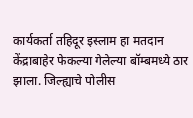कार्यकर्ता तहिदूर इस्लाम हा मतदान केंद्राबाहेर फेकल्या गेलेल्या बॉम्बमध्ये ठार झाला. जिल्ह्याचे पोलीस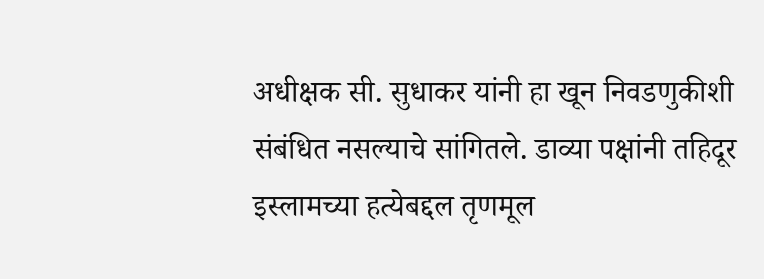अधीक्षक सी. सुधाकर यांनी हा खून निवडणुकीशी संबंधित नसल्याचे सांगितले. डाव्या पक्षांनी तहिदूर इस्लामच्या हत्येबद्दल तृणमूल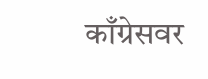काँग्रेसवर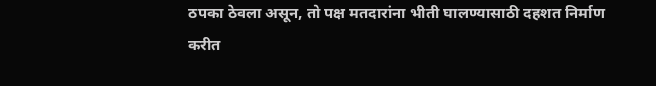ठपका ठेवला असून, तो पक्ष मतदारांना भीती घालण्यासाठी दहशत निर्माण करीत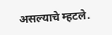असल्याचे म्हटले.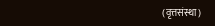(वृत्तसंस्था)